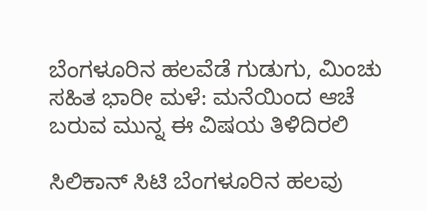ಬೆಂಗಳೂರಿನ ಹಲವೆಡೆ ಗುಡುಗು, ಮಿಂಚು ಸಹಿತ ಭಾರೀ ಮಳೆ: ಮನೆಯಿಂದ ಆಚೆ ಬರುವ ಮುನ್ನ ಈ ವಿಷಯ ತಿಳಿದಿರಲಿ

ಸಿಲಿಕಾನ್ ಸಿಟಿ ಬೆಂಗಳೂರಿನ ಹಲವು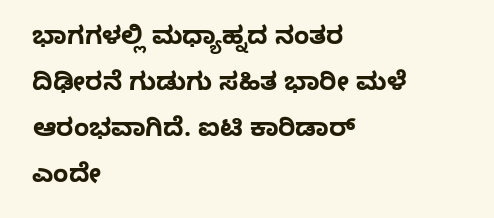ಭಾಗಗಳಲ್ಲಿ ಮಧ್ಯಾಹ್ನದ ನಂತರ ದಿಢೀರನೆ ಗುಡುಗು ಸಹಿತ ಭಾರೀ ಮಳೆ ಆರಂಭವಾಗಿದೆ. ಐಟಿ ಕಾರಿಡಾರ್ ಎಂದೇ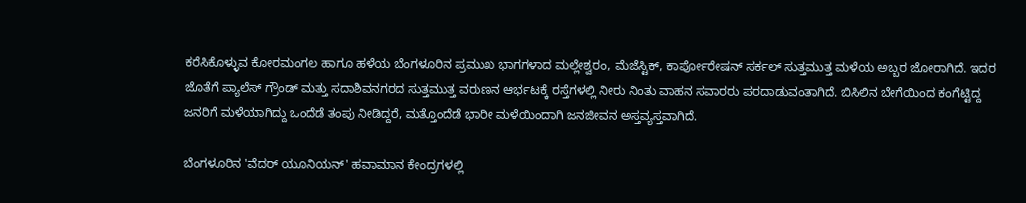ಕರೆಸಿಕೊಳ್ಳುವ ಕೋರಮಂಗಲ ಹಾಗೂ ಹಳೆಯ ಬೆಂಗಳೂರಿನ ಪ್ರಮುಖ ಭಾಗಗಳಾದ ಮಲ್ಲೇಶ್ವರಂ, ಮೆಜೆಸ್ಟಿಕ್, ಕಾರ್ಪೋರೇಷನ್ ಸರ್ಕಲ್ ಸುತ್ತಮುತ್ತ ಮಳೆಯ ಅಬ್ಬರ ಜೋರಾಗಿದೆ. ಇದರ ಜೊತೆಗೆ ಪ್ಯಾಲೆಸ್ ಗ್ರೌಂಡ್ ಮತ್ತು ಸದಾಶಿವನಗರದ ಸುತ್ತಮುತ್ತ ವರುಣನ ಆರ್ಭಟಕ್ಕೆ ರಸ್ತೆಗಳಲ್ಲಿ ನೀರು ನಿಂತು ವಾಹನ ಸವಾರರು ಪರದಾಡುವಂತಾಗಿದೆ. ಬಿಸಿಲಿನ ಬೇಗೆಯಿಂದ ಕಂಗೆಟ್ಟಿದ್ದ ಜನರಿಗೆ ಮಳೆಯಾಗಿದ್ದು ಒಂದೆಡೆ ತಂಪು ನೀಡಿದ್ದರೆ, ಮತ್ತೊಂದೆಡೆ ಭಾರೀ ಮಳೆಯಿಂದಾಗಿ ಜನಜೀವನ ಅಸ್ತವ್ಯಸ್ತವಾಗಿದೆ.

ಬೆಂಗಳೂರಿನ 'ವೆದರ್ ಯೂನಿಯನ್' ಹವಾಮಾನ ಕೇಂದ್ರಗಳಲ್ಲಿ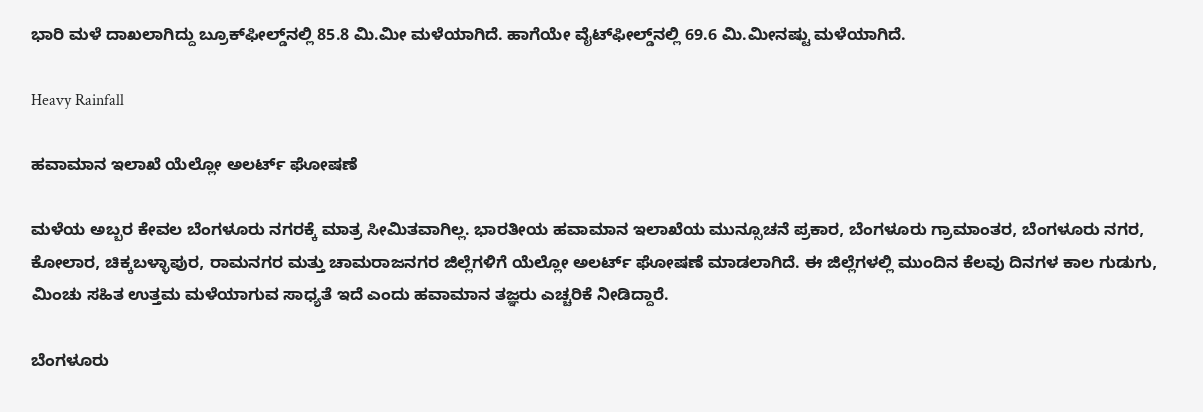ಭಾರಿ ಮಳೆ ದಾಖಲಾಗಿದ್ದು ಬ್ರೂಕ್‌ಫೀಲ್ಡ್‌ನಲ್ಲಿ 85.8 ಮಿ.ಮೀ ಮಳೆಯಾಗಿದೆ. ಹಾಗೆಯೇ ವೈಟ್‌ಫೀಲ್ಡ್‌ನಲ್ಲಿ 69.6 ಮಿ.ಮೀನಷ್ಟು ಮಳೆಯಾಗಿದೆ.

Heavy Rainfall

ಹವಾಮಾನ ಇಲಾಖೆ ಯೆಲ್ಲೋ ಅಲರ್ಟ್ ಘೋಷಣೆ

ಮಳೆಯ ಅಬ್ಬರ ಕೇವಲ ಬೆಂಗಳೂರು ನಗರಕ್ಕೆ ಮಾತ್ರ ಸೀಮಿತವಾಗಿಲ್ಲ. ಭಾರತೀಯ ಹವಾಮಾನ ಇಲಾಖೆಯ ಮುನ್ಸೂಚನೆ ಪ್ರಕಾರ, ಬೆಂಗಳೂರು ಗ್ರಾಮಾಂತರ, ಬೆಂಗಳೂರು ನಗರ, ಕೋಲಾರ, ಚಿಕ್ಕಬಳ್ಳಾಪುರ, ರಾಮನಗರ ಮತ್ತು ಚಾಮರಾಜನಗರ ಜಿಲ್ಲೆಗಳಿಗೆ ಯೆಲ್ಲೋ ಅಲರ್ಟ್ ಘೋಷಣೆ ಮಾಡಲಾಗಿದೆ. ಈ ಜಿಲ್ಲೆಗಳಲ್ಲಿ ಮುಂದಿನ ಕೆಲವು ದಿನಗಳ ಕಾಲ ಗುಡುಗು, ಮಿಂಚು ಸಹಿತ ಉತ್ತಮ ಮಳೆಯಾಗುವ ಸಾಧ್ಯತೆ ಇದೆ ಎಂದು ಹವಾಮಾನ ತಜ್ಞರು ಎಚ್ಚರಿಕೆ ನೀಡಿದ್ದಾರೆ.

ಬೆಂಗಳೂರು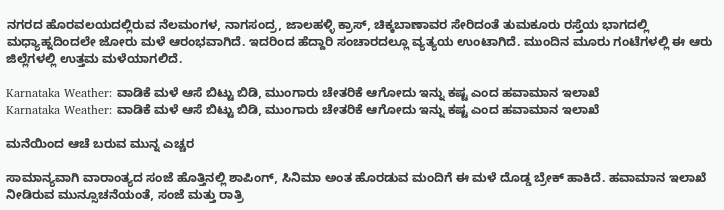ನಗರದ ಹೊರವಲಯದಲ್ಲಿರುವ ನೆಲಮಂಗಳ, ನಾಗಸಂದ್ರ, ಜಾಲಹಳ್ಳಿ ಕ್ರಾಸ್, ಚಿಕ್ಕಬಾಣಾವರ ಸೇರಿದಂತೆ ತುಮಕೂರು ರಸ್ತೆಯ ಭಾಗದಲ್ಲಿ ಮಧ್ಯಾಹ್ನದಿಂದಲೇ ಜೋರು ಮಳೆ ಆರಂಭವಾಗಿದೆ. ಇದರಿಂದ ಹೆದ್ದಾರಿ ಸಂಚಾರದಲ್ಲೂ ವ್ಯತ್ಯಯ ಉಂಟಾಗಿದೆ. ಮುಂದಿನ ಮೂರು ಗಂಟೆಗಳಲ್ಲಿ ಈ ಆರು ಜಿಲ್ಲೆಗಳಲ್ಲಿ ಉತ್ತಮ ಮಳೆಯಾಗಲಿದೆ.

Karnataka Weather: ವಾಡಿಕೆ ಮಳೆ ಆಸೆ ಬಿಟ್ಟು ಬಿಡಿ, ಮುಂಗಾರು ಚೇತರಿಕೆ ಆಗೋದು ಇನ್ನು ಕಷ್ಟ ಎಂದ ಹವಾಮಾನ ಇಲಾಖೆ
Karnataka Weather: ವಾಡಿಕೆ ಮಳೆ ಆಸೆ ಬಿಟ್ಟು ಬಿಡಿ, ಮುಂಗಾರು ಚೇತರಿಕೆ ಆಗೋದು ಇನ್ನು ಕಷ್ಟ ಎಂದ ಹವಾಮಾನ ಇಲಾಖೆ

ಮನೆಯಿಂದ ಆಚೆ ಬರುವ ಮುನ್ನ ಎಚ್ಚರ

ಸಾಮಾನ್ಯವಾಗಿ ವಾರಾಂತ್ಯದ ಸಂಜೆ ಹೊತ್ತಿನಲ್ಲಿ ಶಾಪಿಂಗ್, ಸಿನಿಮಾ ಅಂತ ಹೊರಡುವ ಮಂದಿಗೆ ಈ ಮಳೆ ದೊಡ್ಡ ಬ್ರೇಕ್ ಹಾಕಿದೆ. ಹವಾಮಾನ ಇಲಾಖೆ ನೀಡಿರುವ ಮುನ್ಸೂಚನೆಯಂತೆ, ಸಂಜೆ ಮತ್ತು ರಾತ್ರಿ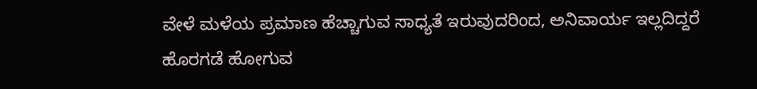ವೇಳೆ ಮಳೆಯ ಪ್ರಮಾಣ ಹೆಚ್ಚಾಗುವ ಸಾಧ್ಯತೆ ಇರುವುದರಿಂದ, ಅನಿವಾರ್ಯ ಇಲ್ಲದಿದ್ದರೆ ಹೊರಗಡೆ ಹೋಗುವ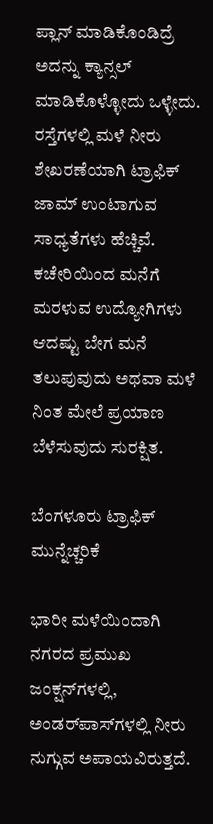ಪ್ಲಾನ್ ಮಾಡಿಕೊಂಡಿದ್ರೆ ಅದನ್ನು ಕ್ಯಾನ್ಸಲ್ ಮಾಡಿಕೊಳ್ಳೋದು ಒಳ್ಳೇದು. ರಸ್ತೆಗಳಲ್ಲಿ ಮಳೆ ನೀರು ಶೇಖರಣೆಯಾಗಿ ಟ್ರಾಫಿಕ್ ಜಾಮ್ ಉಂಟಾಗುವ ಸಾಧ್ಯತೆಗಳು ಹೆಚ್ಚಿವೆ. ಕಚೇರಿಯಿಂದ ಮನೆಗೆ ಮರಳುವ ಉದ್ಯೋಗಿಗಳು ಆದಷ್ಟು ಬೇಗ ಮನೆ ತಲುಪುವುದು ಅಥವಾ ಮಳೆ ನಿಂತ ಮೇಲೆ ಪ್ರಯಾಣ ಬೆಳೆಸುವುದು ಸುರಕ್ಷಿತ.

ಬೆಂಗಳೂರು ಟ್ರಾಫಿಕ್ ಮುನ್ನೆಚ್ಚರಿಕೆ

ಭಾರೀ ಮಳೆಯಿಂದಾಗಿ ನಗರದ ಪ್ರಮುಖ ಜಂಕ್ಷನ್‌ಗಳಲ್ಲಿ, ಅಂಡರ್‌ಪಾಸ್‌ಗಳಲ್ಲಿ ನೀರು ನುಗ್ಗುವ ಅಪಾಯವಿರುತ್ತದೆ.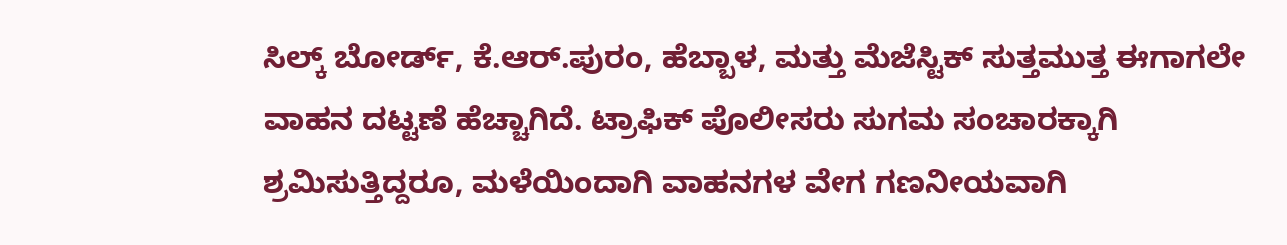ಸಿಲ್ಕ್ ಬೋರ್ಡ್, ಕೆ.ಆರ್.ಪುರಂ, ಹೆಬ್ಬಾಳ, ಮತ್ತು ಮೆಜೆಸ್ಟಿಕ್ ಸುತ್ತಮುತ್ತ ಈಗಾಗಲೇ ವಾಹನ ದಟ್ಟಣೆ ಹೆಚ್ಚಾಗಿದೆ. ಟ್ರಾಫಿಕ್ ಪೊಲೀಸರು ಸುಗಮ ಸಂಚಾರಕ್ಕಾಗಿ ಶ್ರಮಿಸುತ್ತಿದ್ದರೂ, ಮಳೆಯಿಂದಾಗಿ ವಾಹನಗಳ ವೇಗ ಗಣನೀಯವಾಗಿ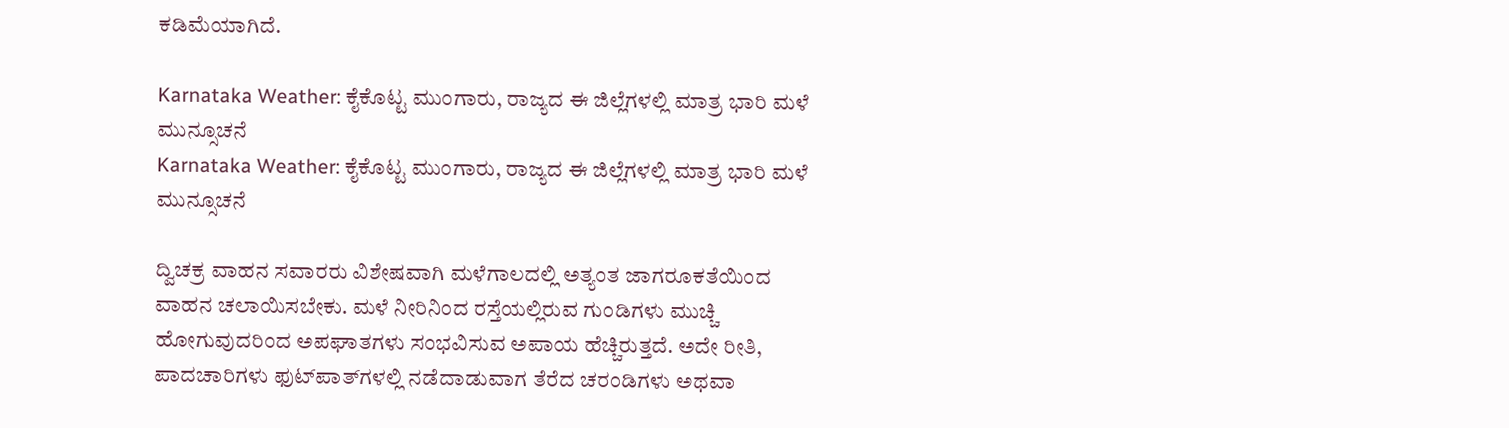ಕಡಿಮೆಯಾಗಿದೆ.

Karnataka Weather: ಕೈಕೊಟ್ಟ ಮುಂಗಾರು, ರಾಜ್ಯದ ಈ ಜಿಲ್ಲೆಗಳಲ್ಲಿ ಮಾತ್ರ ಭಾರಿ ಮಳೆ ಮುನ್ಸೂಚನೆ
Karnataka Weather: ಕೈಕೊಟ್ಟ ಮುಂಗಾರು, ರಾಜ್ಯದ ಈ ಜಿಲ್ಲೆಗಳಲ್ಲಿ ಮಾತ್ರ ಭಾರಿ ಮಳೆ ಮುನ್ಸೂಚನೆ

ದ್ವಿಚಕ್ರ ವಾಹನ ಸವಾರರು ವಿಶೇಷವಾಗಿ ಮಳೆಗಾಲದಲ್ಲಿ ಅತ್ಯಂತ ಜಾಗರೂಕತೆಯಿಂದ ವಾಹನ ಚಲಾಯಿಸಬೇಕು. ಮಳೆ ನೀರಿನಿಂದ ರಸ್ತೆಯಲ್ಲಿರುವ ಗುಂಡಿಗಳು ಮುಚ್ಚಿ ಹೋಗುವುದರಿಂದ ಅಪಘಾತಗಳು ಸಂಭವಿಸುವ ಅಪಾಯ ಹೆಚ್ಚಿರುತ್ತದೆ. ಅದೇ ರೀತಿ, ಪಾದಚಾರಿಗಳು ಫುಟ್‌ಪಾತ್‌ಗಳಲ್ಲಿ ನಡೆದಾಡುವಾಗ ತೆರೆದ ಚರಂಡಿಗಳು ಅಥವಾ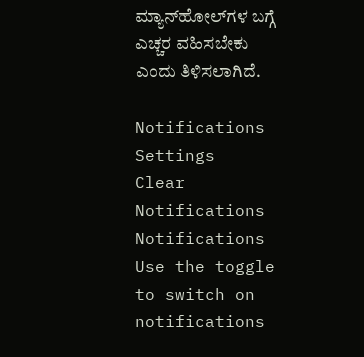ಮ್ಯಾನ್‌ಹೋಲ್‌ಗಳ ಬಗ್ಗೆ ಎಚ್ಚರ ವಹಿಸಬೇಕು ಎಂದು ತಿಳಿಸಲಾಗಿದೆ.

Notifications
Settings
Clear Notifications
Notifications
Use the toggle to switch on notifications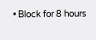• Block for 8 hours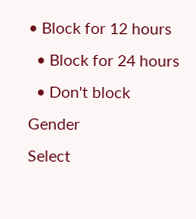• Block for 12 hours
  • Block for 24 hours
  • Don't block
Gender
Select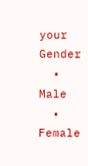your Gender
  • Male
  • Female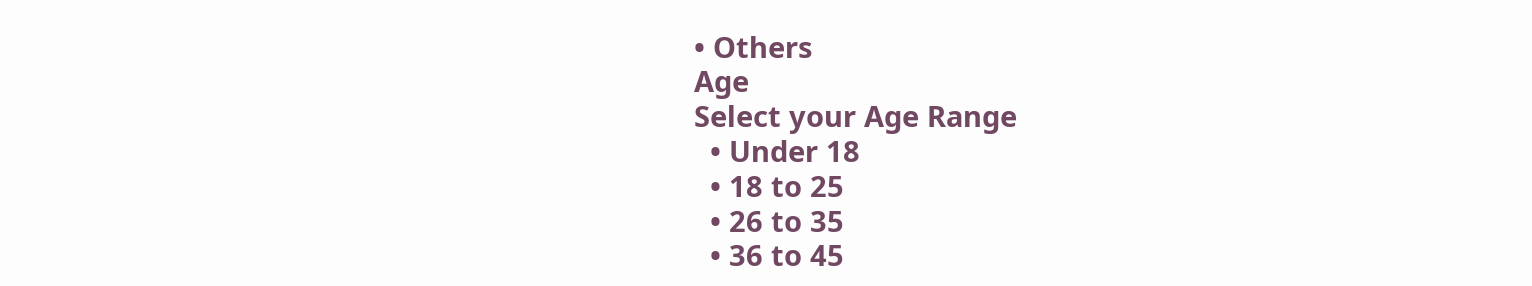• Others
Age
Select your Age Range
  • Under 18
  • 18 to 25
  • 26 to 35
  • 36 to 45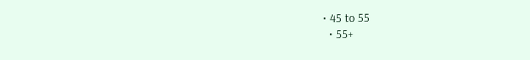• 45 to 55
  • 55+